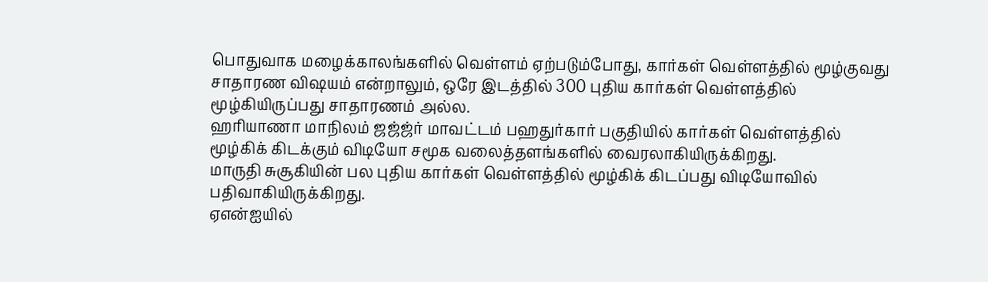பொதுவாக மழைக்காலங்களில் வெள்ளம் ஏற்படும்போது, கார்கள் வெள்ளத்தில் மூழ்குவது சாதாரண விஷயம் என்றாலும், ஒரே இடத்தில் 300 புதிய கார்கள் வெள்ளத்தில் மூழ்கியிருப்பது சாதாரணம் அல்ல.
ஹரியாணா மாநிலம் ஜஜ்ஜ்ர் மாவட்டம் பஹதுர்கார் பகுதியில் கார்கள் வெள்ளத்தில் மூழ்கிக் கிடக்கும் விடியோ சமூக வலைத்தளங்களில் வைரலாகியிருக்கிறது.
மாருதி சுசூகியின் பல புதிய கார்கள் வெள்ளத்தில் மூழ்கிக் கிடப்பது விடியோவில் பதிவாகியிருக்கிறது.
ஏஎன்ஐயில்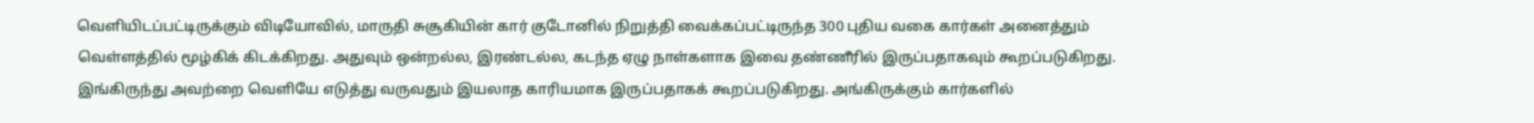வெளியிடப்பட்டிருக்கும் விடியோவில், மாருதி சுசூகியின் கார் குடோனில் நிறுத்தி வைக்கப்பட்டிருந்த 300 புதிய வகை கார்கள் அனைத்தும் வெள்ளத்தில் மூழ்கிக் கிடக்கிறது. அதுவும் ஒன்றல்ல, இரண்டல்ல, கடந்த ஏழு நாள்களாக இவை தண்ணீரில் இருப்பதாகவும் கூறப்படுகிறது. இங்கிருந்து அவற்றை வெளியே எடுத்து வருவதும் இயலாத காரியமாக இருப்பதாகக் கூறப்படுகிறது. அங்கிருக்கும் கார்களில்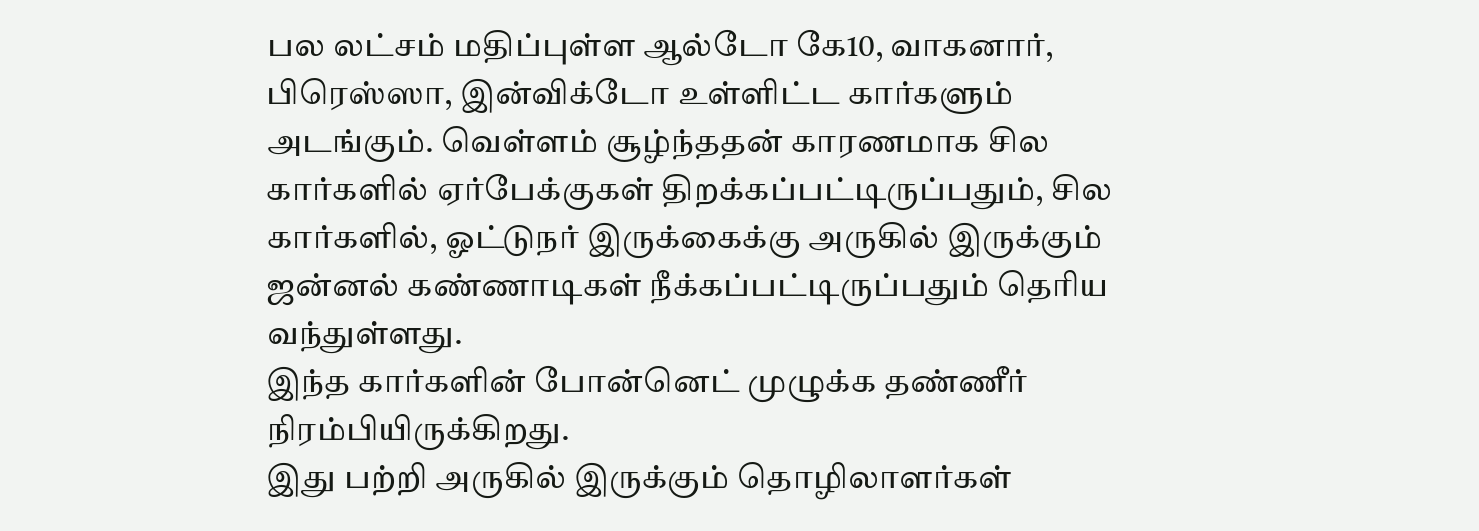பல லட்சம் மதிப்புள்ள ஆல்டோ கே10, வாகனார், பிரெஸ்ஸா, இன்விக்டோ உள்ளிட்ட கார்களும் அடங்கும். வெள்ளம் சூழ்ந்ததன் காரணமாக சில கார்களில் ஏர்பேக்குகள் திறக்கப்பட்டிருப்பதும், சில கார்களில், ஓட்டுநர் இருக்கைக்கு அருகில் இருக்கும் ஜன்னல் கண்ணாடிகள் நீக்கப்பட்டிருப்பதும் தெரிய வந்துள்ளது.
இந்த கார்களின் போன்னெட் முழுக்க தண்ணீர் நிரம்பியிருக்கிறது.
இது பற்றி அருகில் இருக்கும் தொழிலாளர்கள்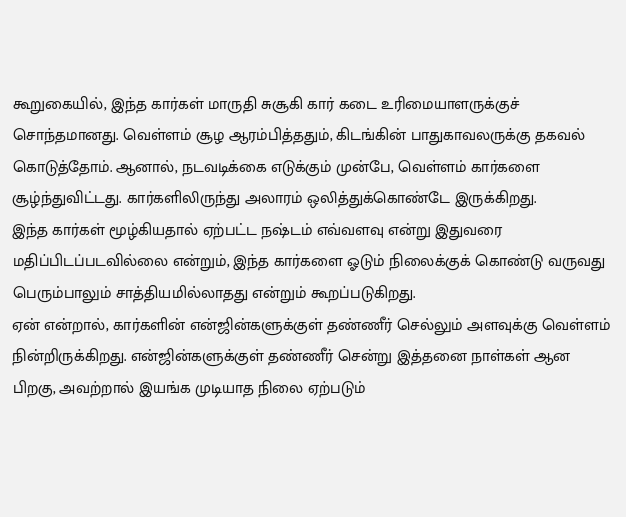கூறுகையில், இந்த கார்கள் மாருதி சுசூகி கார் கடை உரிமையாளருக்குச் சொந்தமானது. வெள்ளம் சூழ ஆரம்பித்ததும், கிடங்கின் பாதுகாவலருக்கு தகவல் கொடுத்தோம். ஆனால், நடவடிக்கை எடுக்கும் முன்பே, வெள்ளம் கார்களை சூழ்ந்துவிட்டது. கார்களிலிருந்து அலாரம் ஒலித்துக்கொண்டே இருக்கிறது.
இந்த கார்கள் மூழ்கியதால் ஏற்பட்ட நஷ்டம் எவ்வளவு என்று இதுவரை மதிப்பிடப்படவில்லை என்றும், இந்த கார்களை ஓடும் நிலைக்குக் கொண்டு வருவது பெரும்பாலும் சாத்தியமில்லாதது என்றும் கூறப்படுகிறது.
ஏன் என்றால், கார்களின் என்ஜின்களுக்குள் தண்ணீர் செல்லும் அளவுக்கு வெள்ளம் நின்றிருக்கிறது. என்ஜின்களுக்குள் தண்ணீர் சென்று இத்தனை நாள்கள் ஆன பிறகு, அவற்றால் இயங்க முடியாத நிலை ஏற்படும்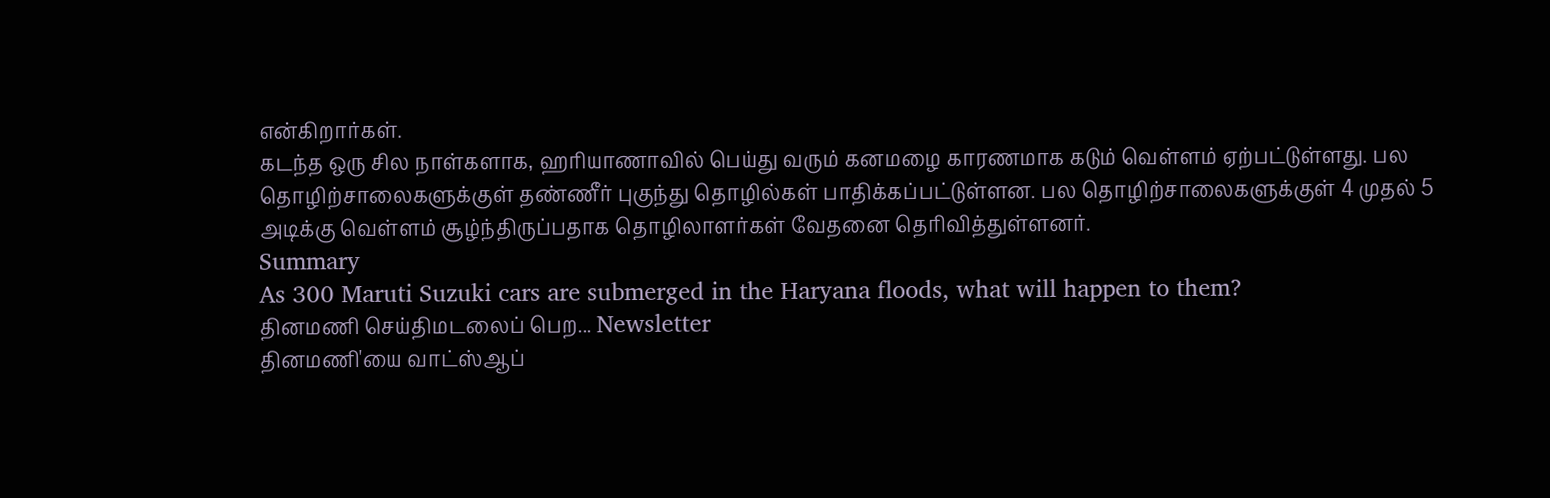என்கிறார்கள்.
கடந்த ஒரு சில நாள்களாக, ஹரியாணாவில் பெய்து வரும் கனமழை காரணமாக கடும் வெள்ளம் ஏற்பட்டுள்ளது. பல தொழிற்சாலைகளுக்குள் தண்ணீர் புகுந்து தொழில்கள் பாதிக்கப்பட்டுள்ளன. பல தொழிற்சாலைகளுக்குள் 4 முதல் 5 அடிக்கு வெள்ளம் சூழ்ந்திருப்பதாக தொழிலாளர்கள் வேதனை தெரிவித்துள்ளனர்.
Summary
As 300 Maruti Suzuki cars are submerged in the Haryana floods, what will happen to them?
தினமணி செய்திமடலைப் பெற... Newsletter
தினமணி'யை வாட்ஸ்ஆப்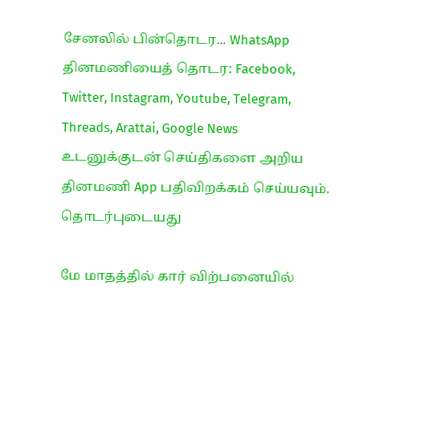சேனலில் பின்தொடர... WhatsApp
தினமணியைத் தொடர: Facebook, Twitter, Instagram, Youtube, Telegram, Threads, Arattai, Google News
உடனுக்குடன் செய்திகளை அறிய தினமணி App பதிவிறக்கம் செய்யவும்.
தொடர்புடையது

மே மாதத்தில் கார் விற்பனையில்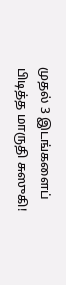முதல் 3 இடங்களைப் பிடித்த மாருதி சுஸுகி!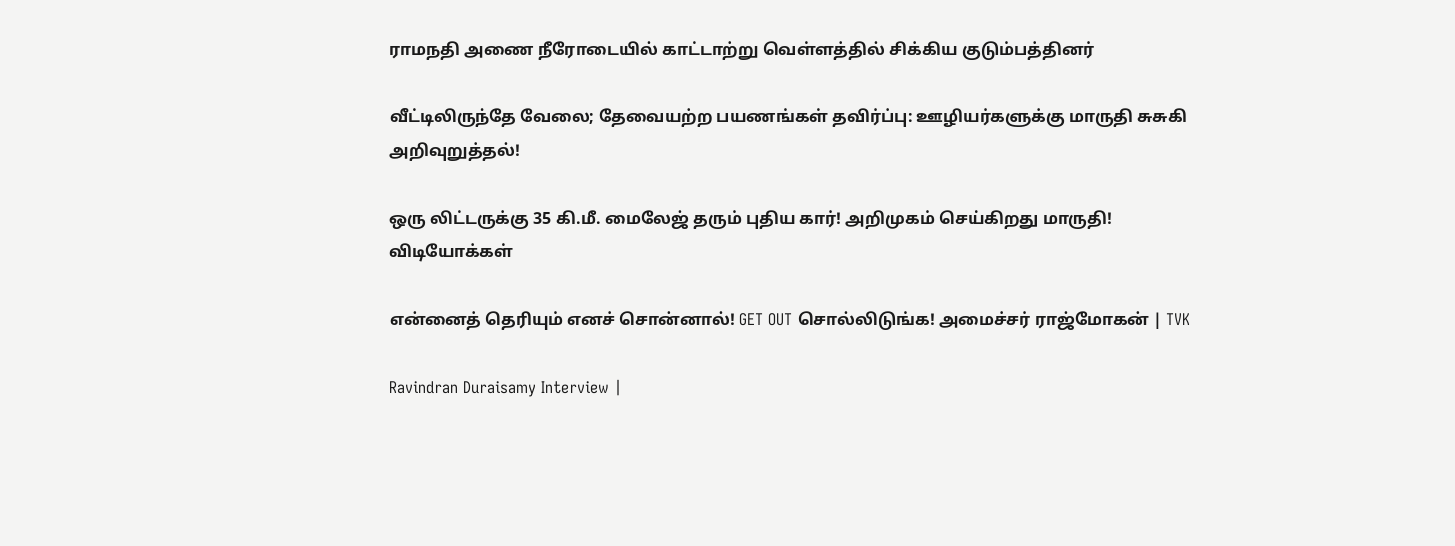ராமநதி அணை நீரோடையில் காட்டாற்று வெள்ளத்தில் சிக்கிய குடும்பத்தினர்

வீட்டிலிருந்தே வேலை; தேவையற்ற பயணங்கள் தவிர்ப்பு: ஊழியர்களுக்கு மாருதி சுசுகி அறிவுறுத்தல்!

ஒரு லிட்டருக்கு 35 கி.மீ. மைலேஜ் தரும் புதிய கார்! அறிமுகம் செய்கிறது மாருதி!
விடியோக்கள்

என்னைத் தெரியும் எனச் சொன்னால்! GET OUT சொல்லிடுங்க! அமைச்சர் ராஜ்மோகன் | TVK

Ravindran Duraisamy Interview |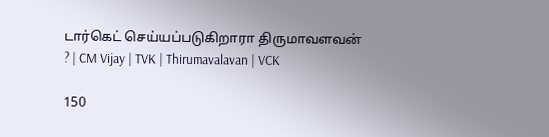டார்கெட் செய்யப்படுகிறாரா திருமாவளவன் ? | CM Vijay | TVK | Thirumavalavan | VCK

150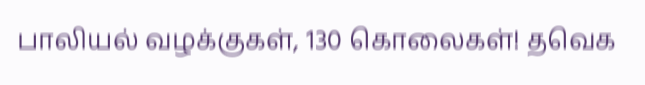பாலியல் வழக்குகள், 130 கொலைகள்! தவெக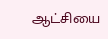ஆட்சியை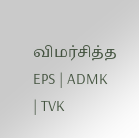விமர்சித்த EPS | ADMK | TVK